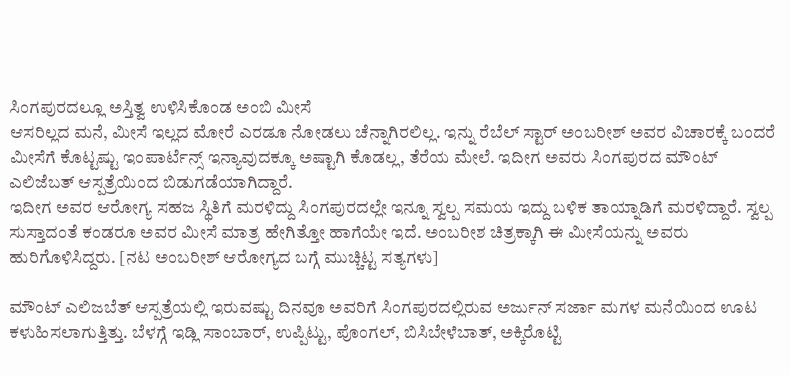ಸಿಂಗಪುರದಲ್ಲೂ ಅಸ್ತಿತ್ವ ಉಳಿಸಿಕೊಂಡ ಅಂಬಿ ಮೀಸೆ
ಆಸರಿಲ್ಲದ ಮನೆ, ಮೀಸೆ ಇಲ್ಲದ ಮೋರೆ ಎರಡೂ ನೋಡಲು ಚೆನ್ನಾಗಿರಲಿಲ್ಲ. ಇನ್ನು ರೆಬೆಲ್ ಸ್ಟಾರ್ ಅಂಬರೀಶ್ ಅವರ ವಿಚಾರಕ್ಕೆ ಬಂದರೆ ಮೀಸೆಗೆ ಕೊಟ್ಟಷ್ಟು ಇಂಪಾರ್ಟೆನ್ಸ್ ಇನ್ಯಾವುದಕ್ಕೂ ಅಷ್ಟಾಗಿ ಕೊಡಲ್ಲ, ತೆರೆಯ ಮೇಲೆ. ಇದೀಗ ಅವರು ಸಿಂಗಪುರದ ಮೌಂಟ್ ಎಲಿಜೆಬತ್ ಆಸ್ಪತ್ರೆಯಿಂದ ಬಿಡುಗಡೆಯಾಗಿದ್ದಾರೆ.
ಇದೀಗ ಅವರ ಆರೋಗ್ಯ ಸಹಜ ಸ್ಥಿತಿಗೆ ಮರಳಿದ್ದು ಸಿಂಗಪುರದಲ್ಲೇ ಇನ್ನೂ ಸ್ವಲ್ಪ ಸಮಯ ಇದ್ದು ಬಳಿಕ ತಾಯ್ನಾಡಿಗೆ ಮರಳಿದ್ದಾರೆ. ಸ್ವಲ್ಪ ಸುಸ್ತಾದಂತೆ ಕಂಡರೂ ಅವರ ಮೀಸೆ ಮಾತ್ರ ಹೇಗಿತ್ತೋ ಹಾಗೆಯೇ ಇದೆ. ಅಂಬರೀಶ ಚಿತ್ರಕ್ಕಾಗಿ ಈ ಮೀಸೆಯನ್ನು ಅವರು ಹುರಿಗೊಳಿಸಿದ್ದರು. [ನಟ ಅಂಬರೀಶ್ ಆರೋಗ್ಯದ ಬಗ್ಗೆ ಮುಚ್ಚಿಟ್ಟ ಸತ್ಯಗಳು]

ಮೌಂಟ್ ಎಲಿಜಬೆತ್ ಆಸ್ಪತ್ರೆಯಲ್ಲಿ ಇರುವಷ್ಟು ದಿನವೂ ಅವರಿಗೆ ಸಿಂಗಪುರದಲ್ಲಿರುವ ಅರ್ಜುನ್ ಸರ್ಜಾ ಮಗಳ ಮನೆಯಿಂದ ಊಟ ಕಳುಹಿಸಲಾಗುತ್ತಿತ್ತು. ಬೆಳಗ್ಗೆ ಇಡ್ಲಿ ಸಾಂಬಾರ್, ಉಪ್ಪಿಟ್ಟು, ಪೊಂಗಲ್, ಬಿಸಿಬೇಳೆಬಾತ್, ಅಕ್ಕಿರೊಟ್ಟಿ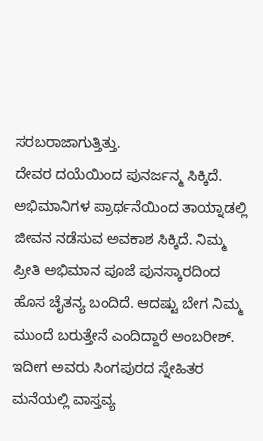ಸರಬರಾಜಾಗುತ್ತಿತ್ತು.
ದೇವರ ದಯೆಯಿಂದ ಪುನರ್ಜನ್ಮ ಸಿಕ್ಕಿದೆ. ಅಭಿಮಾನಿಗಳ ಪ್ರಾರ್ಥನೆಯಿಂದ ತಾಯ್ನಾಡಲ್ಲಿ ಜೀವನ ನಡೆಸುವ ಅವಕಾಶ ಸಿಕ್ಕಿದೆ. ನಿಮ್ಮ ಪ್ರೀತಿ ಅಭಿಮಾನ ಪೂಜೆ ಪುನಸ್ಕಾರದಿಂದ ಹೊಸ ಚೈತನ್ಯ ಬಂದಿದೆ. ಆದಷ್ಟು ಬೇಗ ನಿಮ್ಮ ಮುಂದೆ ಬರುತ್ತೇನೆ ಎಂದಿದ್ದಾರೆ ಅಂಬರೀಶ್. ಇದೀಗ ಅವರು ಸಿಂಗಪುರದ ಸ್ನೇಹಿತರ ಮನೆಯಲ್ಲಿ ವಾಸ್ತವ್ಯ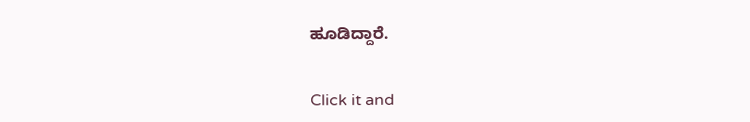ಹೂಡಿದ್ದಾರೆ.


Click it and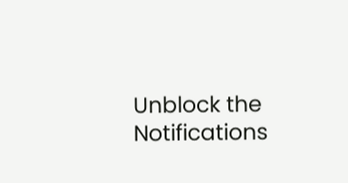Unblock the Notifications